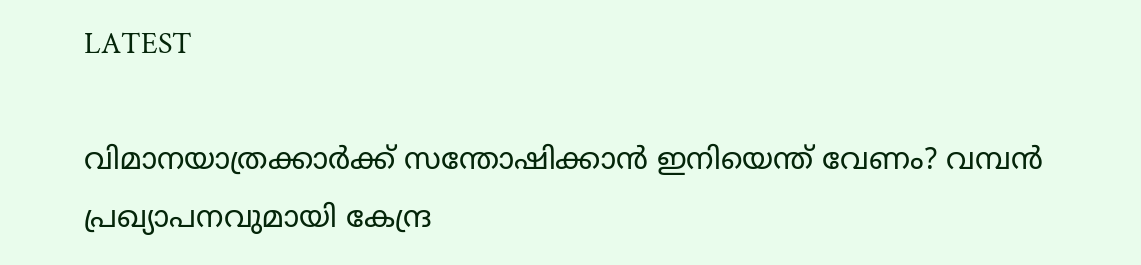LATEST

വിമാനയാത്രക്കാര്‍ക്ക് സന്തോഷിക്കാന്‍ ഇനിയെന്ത് വേണം? വമ്പന്‍ പ്രഖ്യാപനവുമായി കേന്ദ്ര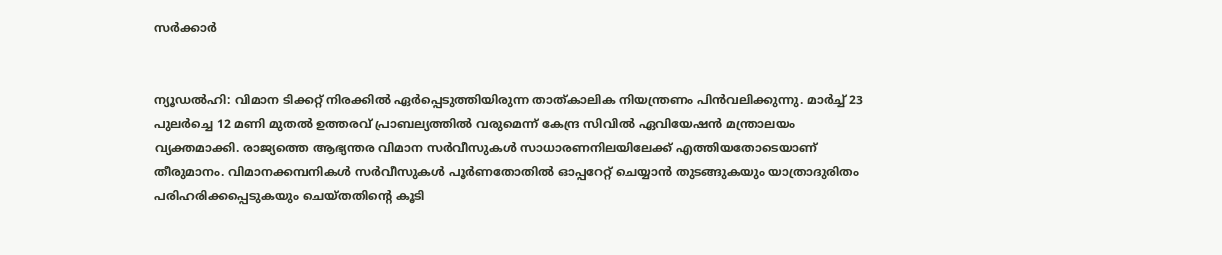സര്‍ക്കാര്‍


ന്യൂഡല്‍ഹി: വിമാന ടിക്കറ്റ് നിരക്കില്‍ ഏര്‍പ്പെടുത്തിയിരുന്ന താത്കാലിക നിയന്ത്രണം പിന്‍വലിക്കുന്നു. മാര്‍ച്ച് 23 പുലര്‍ച്ചെ 12 മണി മുതല്‍ ഉത്തരവ് പ്രാബല്യത്തില്‍ വരുമെന്ന് കേന്ദ്ര സിവില്‍ ഏവിയേഷന്‍ മന്ത്രാലയം വ്യക്തമാക്കി. രാജ്യത്തെ ആഭ്യന്തര വിമാന സര്‍വീസുകള്‍ സാധാരണനിലയിലേക്ക് എത്തിയതോടെയാണ് തീരുമാനം. വിമാനക്കമ്പനികള്‍ സര്‍വീസുകള്‍ പൂര്‍ണതോതില്‍ ഓപ്പറേറ്റ് ചെയ്യാന്‍ തുടങ്ങുകയും യാത്രാദുരിതം പരിഹരിക്കപ്പെടുകയും ചെയ്തതിന്റെ കൂടി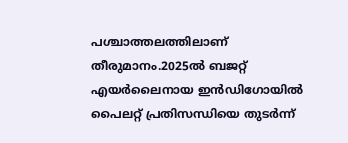പശ്ചാത്തലത്തിലാണ് തീരുമാനം.2025ല്‍ ബജറ്റ് എയര്‍ലൈനായ ഇന്‍ഡിഗോയില്‍ പൈലറ്റ് പ്രതിസന്ധിയെ തുടര്‍ന്ന്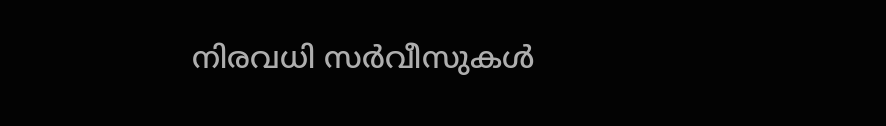നിരവധി സര്‍വീസുകള്‍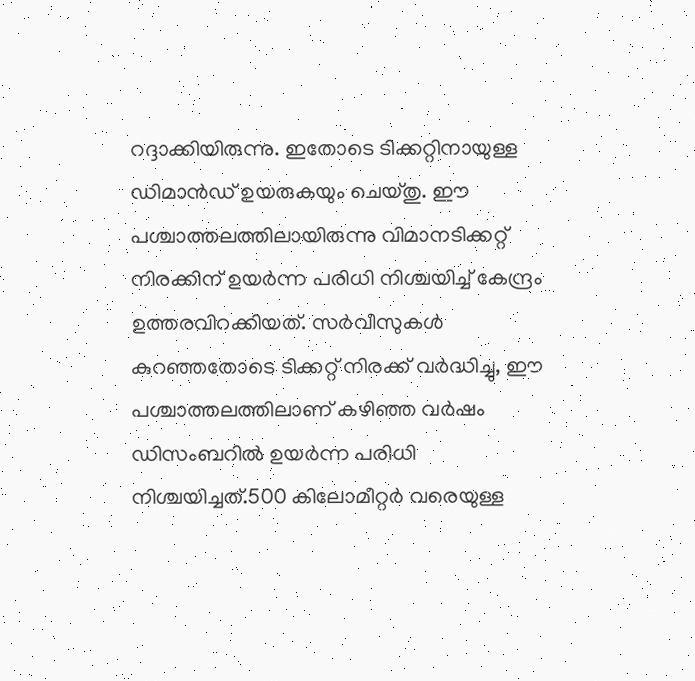റദ്ദാക്കിയിരുന്നു. ഇതോടെ ടിക്കറ്റിനായുള്ള ഡിമാന്‍ഡ് ഉയരുകയും ചെയ്തു. ഈ പശ്ചാത്തലത്തിലായിരുന്നു വിമാനടിക്കറ്റ് നിരക്കിന് ഉയര്‍ന്ന പരിധി നിശ്ചയിച്ച് കേന്ദ്രം ഉത്തരവിറക്കിയത്. സര്‍വീസുകള്‍ കുറഞ്ഞതോടെ ടിക്കറ്റ് നിരക്ക് വര്‍ദ്ധിച്ചു, ഈ പശ്ചാത്തലത്തിലാണ് കഴിഞ്ഞ വര്‍ഷം ഡിസംബറില്‍ ഉയര്‍ന്ന പരിധി നിശ്ചയിച്ചത്.500 കിലോമീറ്റര്‍ വരെയുള്ള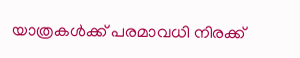യാത്രകള്‍ക്ക് പരമാവധി നിരക്ക്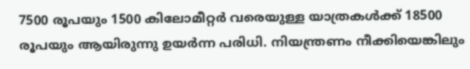7500 രൂപയും 1500 കിലോമീറ്റര്‍ വരെയുള്ള യാത്രകള്‍ക്ക് 18500 രൂപയും ആയിരുന്നു ഉയര്‍ന്ന പരിധി. നിയന്ത്രണം നീക്കിയെങ്കിലും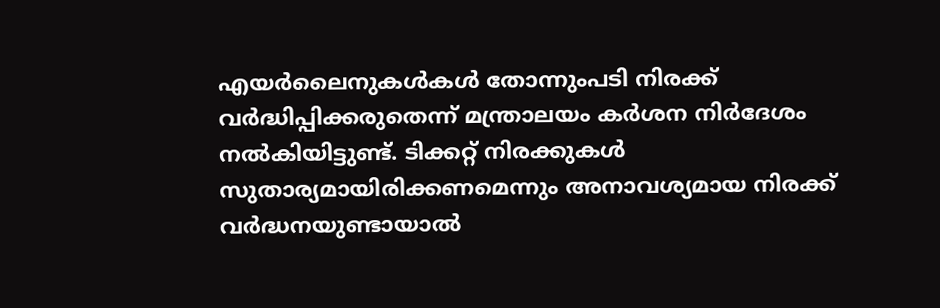എയര്‍ലൈനുകള്‍കള്‍ തോന്നുംപടി നിരക്ക് വര്‍ദ്ധിപ്പിക്കരുതെന്ന് മന്ത്രാലയം കര്‍ശന നിര്‍ദേശം നല്‍കിയിട്ടുണ്ട്. ടിക്കറ്റ് നിരക്കുകള്‍ സുതാര്യമായിരിക്കണമെന്നും അനാവശ്യമായ നിരക്ക് വര്‍ദ്ധനയുണ്ടായാല്‍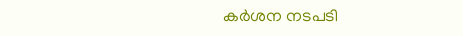കര്‍ശന നടപടി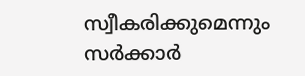സ്വീകരിക്കുമെന്നും സര്‍ക്കാര്‍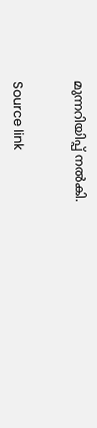മുന്നറിയിപ്പ് നല്‍കി.


Source link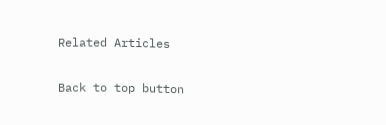Related Articles

Back to top button